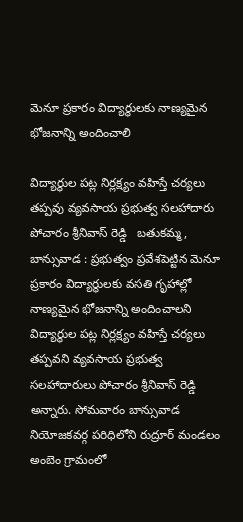మెనూ ప్రకారం విద్యార్థులకు నాణ్యమైన భోజనాన్ని అందించాలి

విద్యార్థుల పట్ల నిర్లక్ష్యం వహిస్తే చర్యలు తప్పవు వ్యవసాయ ప్రభుత్వ సలహాదారు పోచారం శ్రీనివాస్ రెడ్డి   బతుకమ్మ, బాన్సువాడ : ప్రభుత్వం ప్రవేశపెట్టిన మెనూ ప్రకారం విద్యార్థులకు వసతి గృహాల్లో నాణ్యమైన భోజనాన్ని అందించాలని విద్యార్థుల పట్ల నిర్లక్ష్యం వహిస్తే చర్యలు తప్పవని వ్యవసాయ ప్రభుత్వ సలహాదారులు పోచారం శ్రీనివాస్ రెడ్డి అన్నారు. సోమవారం బాన్సువాడ నియోజకవర్గ పరిధిలోని రుద్రూర్ మండలం అంబెం గ్రామంలో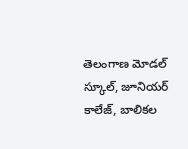తెలంగాణ మోడల్ స్కూల్, జూనియర్ కాలేజ్, బాలికల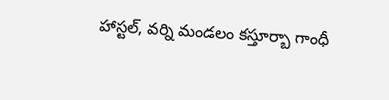హాస్టల్, వర్ని మండలం కస్తూర్బా గాంధీ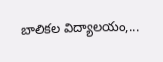బాలికల విద్యాలయం,...